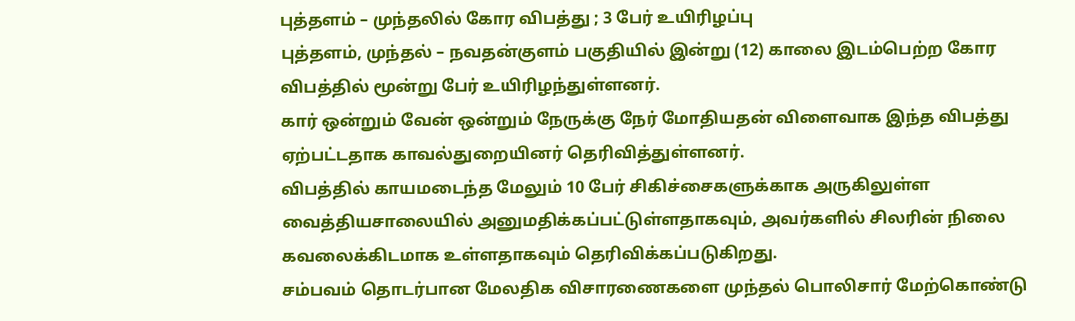புத்தளம் – முந்தலில் கோர விபத்து ; 3 பேர் உயிரிழப்பு
புத்தளம், முந்தல் – நவதன்குளம் பகுதியில் இன்று (12) காலை இடம்பெற்ற கோர விபத்தில் மூன்று பேர் உயிரிழந்துள்ளனர்.
கார் ஒன்றும் வேன் ஒன்றும் நேருக்கு நேர் மோதியதன் விளைவாக இந்த விபத்து ஏற்பட்டதாக காவல்துறையினர் தெரிவித்துள்ளனர்.
விபத்தில் காயமடைந்த மேலும் 10 பேர் சிகிச்சைகளுக்காக அருகிலுள்ள வைத்தியசாலையில் அனுமதிக்கப்பட்டுள்ளதாகவும், அவர்களில் சிலரின் நிலை கவலைக்கிடமாக உள்ளதாகவும் தெரிவிக்கப்படுகிறது.
சம்பவம் தொடர்பான மேலதிக விசாரணைகளை முந்தல் பொலிசார் மேற்கொண்டு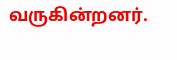வருகின்றனர்.